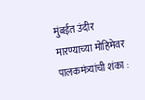मुंबईत उंदीर मारण्याच्या मोहिमेवर पालकमंत्र्यांची शंका :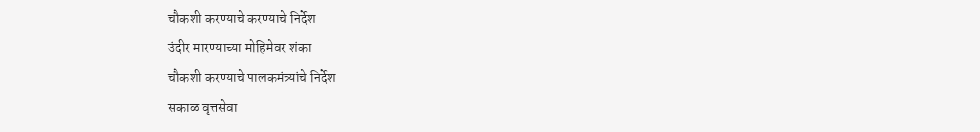चौकशी करण्याचे करण्याचे निर्देश
उंदीर मारण्याच्या मोहिमेवर शंका
चौकशी करण्याचे पालकमंत्र्यांचे निर्देश
सकाळ वृत्तसेवा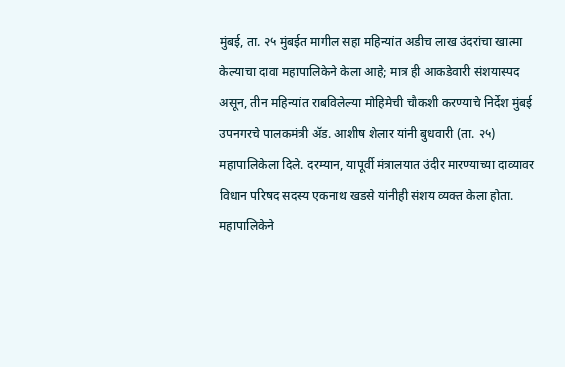मुंबई, ता. २५ मुंबईत मागील सहा महिन्यांत अडीच लाख उंदरांचा खात्मा केल्याचा दावा महापालिकेने केला आहे; मात्र ही आकडेवारी संशयास्पद असून, तीन महिन्यांत राबविलेल्या मोहिमेची चौकशी करण्याचे निर्देश मुंबई उपनगरचे पालकमंत्री ॲड. आशीष शेलार यांनी बुधवारी (ता. २५) महापालिकेला दिले. दरम्यान, यापूर्वी मंत्रालयात उंदीर मारण्याच्या दाव्यावर विधान परिषद सदस्य एकनाथ खडसे यांनीही संशय व्यक्त केला होता.
महापालिकेने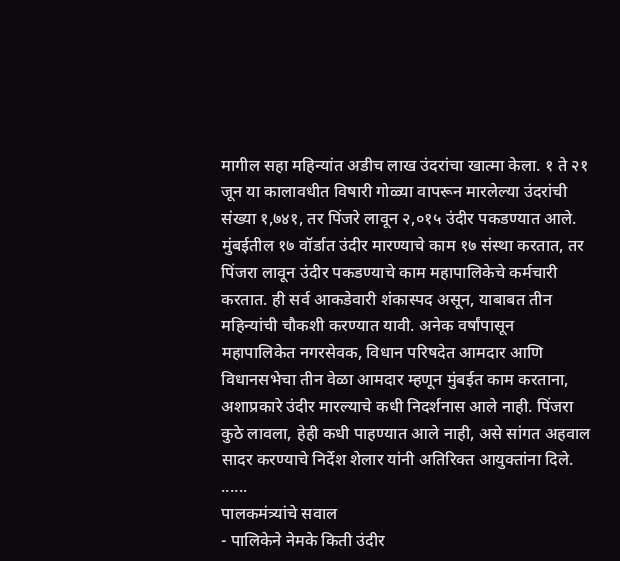मागील सहा महिन्यांत अडीच लाख उंदरांचा खात्मा केला. १ ते २१ जून या कालावधीत विषारी गोळ्या वापरून मारलेल्या उंदरांची संख्या १,७४१, तर पिंजरे लावून २,०१५ उंदीर पकडण्यात आले. मुंबईतील १७ वॉर्डात उंदीर मारण्याचे काम १७ संस्था करतात, तर पिंजरा लावून उंदीर पकडण्याचे काम महापालिकेचे कर्मचारी करतात. ही सर्व आकडेवारी शंकास्पद असून, याबाबत तीन महिन्यांची चौकशी करण्यात यावी. अनेक वर्षांपासून महापालिकेत नगरसेवक, विधान परिषदेत आमदार आणि विधानसभेचा तीन वेळा आमदार म्हणून मुंबईत काम करताना, अशाप्रकारे उंदीर मारल्याचे कधी निदर्शनास आले नाही. पिंजरा कुठे लावला, हेही कधी पाहण्यात आले नाही, असे सांगत अहवाल सादर करण्याचे निर्देश शेलार यांनी अतिरिक्त आयुक्तांना दिले.
......
पालकमंत्र्यांचे सवाल
- पालिकेने नेमके किती उंदीर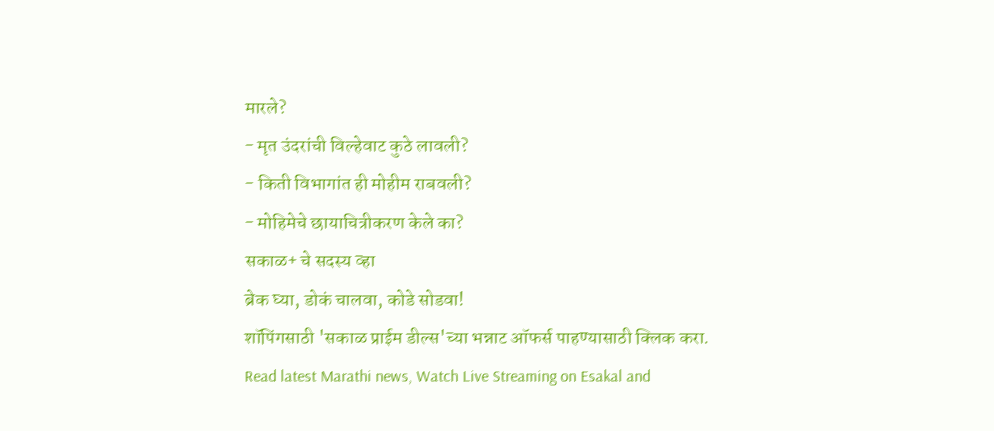मारले?
- मृत उंदरांची विल्हेवाट कुठे लावली?
- किती विभागांत ही मोहीम राबवली?
- मोहिमेचे छायाचित्रीकरण केले का?
सकाळ+ चे सदस्य व्हा
ब्रेक घ्या, डोकं चालवा, कोडे सोडवा!
शॉपिंगसाठी 'सकाळ प्राईम डील्स'च्या भन्नाट ऑफर्स पाहण्यासाठी क्लिक करा.
Read latest Marathi news, Watch Live Streaming on Esakal and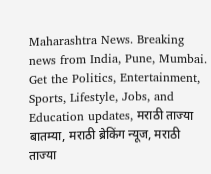Maharashtra News. Breaking news from India, Pune, Mumbai. Get the Politics, Entertainment, Sports, Lifestyle, Jobs, and Education updates, मराठी ताज्या बातम्या, मराठी ब्रेकिंग न्यूज, मराठी ताज्या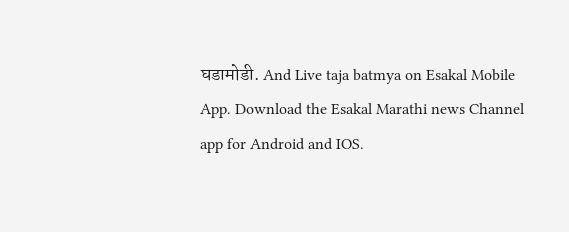घडामोडी. And Live taja batmya on Esakal Mobile App. Download the Esakal Marathi news Channel app for Android and IOS.